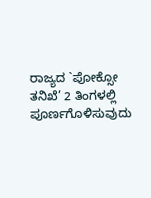ರಾಜ್ಯದ `ಪೋಕ್ಸೋ ತನಿಖೆ’ 2 ತಿಂಗಳಲ್ಲಿ ಪೂರ್ಣಗೊಳಿಸುವುದು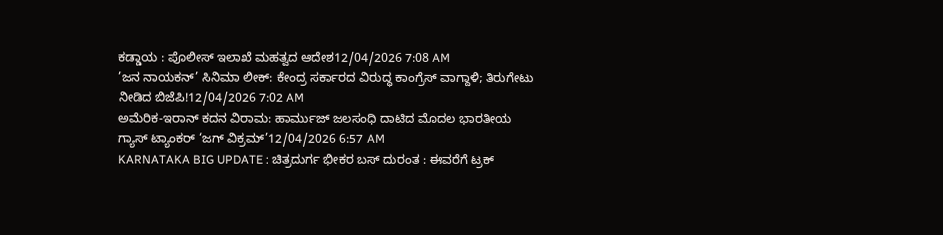ಕಡ್ಡಾಯ : ಪೊಲೀಸ್ ಇಲಾಖೆ ಮಹತ್ವದ ಆದೇಶ12/04/2026 7:08 AM
’ಜನ ನಾಯಕನ್’ ಸಿನಿಮಾ ಲೀಕ್: ಕೇಂದ್ರ ಸರ್ಕಾರದ ವಿರುದ್ಧ ಕಾಂಗ್ರೆಸ್ ವಾಗ್ದಾಳಿ; ತಿರುಗೇಟು ನೀಡಿದ ಬಿಜೆಪಿ!12/04/2026 7:02 AM
ಅಮೆರಿಕ-ಇರಾನ್ ಕದನ ವಿರಾಮ: ಹಾರ್ಮುಜ್ ಜಲಸಂಧಿ ದಾಟಿದ ಮೊದಲ ಭಾರತೀಯ ಗ್ಯಾಸ್ ಟ್ಯಾಂಕರ್ ‘ಜಗ್ ವಿಕ್ರಮ್’12/04/2026 6:57 AM
KARNATAKA BIG UPDATE : ಚಿತ್ರದುರ್ಗ ಭೀಕರ ಬಸ್ ದುರಂತ : ಈವರೆಗೆ ಟ್ರಕ್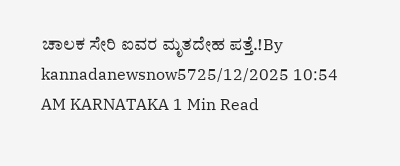ಚಾಲಕ ಸೇರಿ ಐವರ ಮೃತದೇಹ ಪತ್ತೆ.!By kannadanewsnow5725/12/2025 10:54 AM KARNATAKA 1 Min Read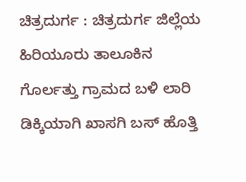ಚಿತ್ರದುರ್ಗ : ಚಿತ್ರದುರ್ಗ ಜಿಲ್ಲೆಯ ಹಿರಿಯೂರು ತಾಲೂಕಿನ ಗೊರ್ಲತ್ತು ಗ್ರಾಮದ ಬಳಿ ಲಾರಿ ಡಿಕ್ಕಿಯಾಗಿ ಖಾಸಗಿ ಬಸ್ ಹೊತ್ತಿ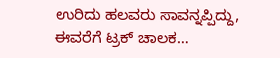ಉರಿದು ಹಲವರು ಸಾವನ್ನಪ್ಪಿದ್ದು, ಈವರೆಗೆ ಟ್ರಕ್ ಚಾಲಕ…